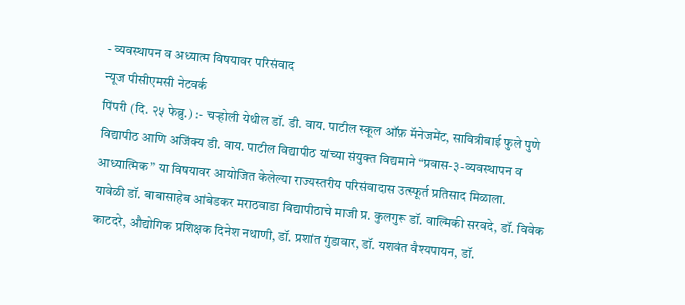- व्यवस्थापन व अध्यात्म विषयावर परिसंवाद
न्यूज पीसीएमसी नेटवर्क
पिंपरी (दि. २५ फेब्रु.) :- चऱ्होली येथील डॉ. डी. वाय. पाटील स्कूल ऑफ़ मॅनेजमेंट, सावित्रीबाई फुले पुणे विद्यापीठ आणि अजिंक्य डी. वाय. पाटील विद्यापीठ यांच्या संयुक्त विद्यमाने “प्रवास-३-व्यवस्थापन व आध्यात्मिक” या विषयावर आयोजित केलेल्या राज्यस्तरीय परिसंवादास उत्स्फूर्त प्रतिसाद मिळाला.
यावेळी डॉ. बाबासाहेब आंबेडकर मराठवाडा विद्यापीठाचे माजी प्र. कुलगुरू डॉ. वाल्मिकी सरवदे, डॉ. विवेक काटदरे, औद्योगिक प्रशिक्षक दिनेश नथाणी, डॉ. प्रशांत गुंडावार, डॉ. यशवंत वैश्यपायन, डॉ.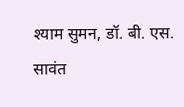श्याम सुमन, डॉ. बी. एस. सावंत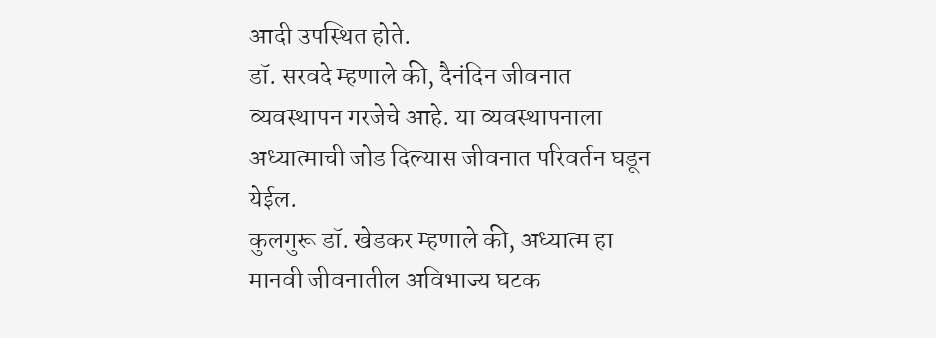आदी उपस्थित होते.
डॉ. सरवदे म्हणाले की, दैनंदिन जीवनात व्यवस्थापन गरजेचे आहे. या व्यवस्थापनाला अध्यात्माची जोड दिल्यास जीवनात परिवर्तन घडून येईल.
कुलगुरू डॉ. खेडकर म्हणाले की, अध्यात्म हा मानवी जीवनातील अविभाज्य घटक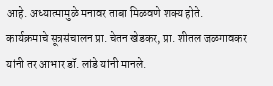आहे. अध्यात्मामुळे मनावर ताबा मिळवणे शक्य होते.
कार्यक्रमाचे सूत्रसंचालन प्रा. चेतन खेडकर, प्रा. शीतल जळगावकर यांनी तर आभार डॉ. लांडे यांनी मानले.